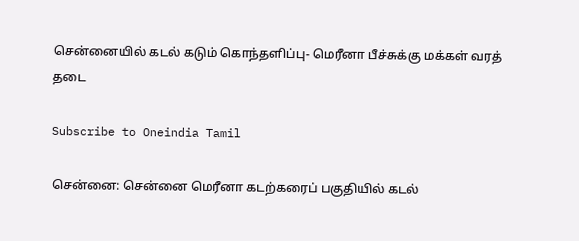சென்னையில் கடல் கடும் கொந்தளிப்பு- மெரீனா பீச்சுக்கு மக்கள் வரத் தடை

Subscribe to Oneindia Tamil

சென்னை: சென்னை மெரீனா கடற்கரைப் பகுதியில் கடல்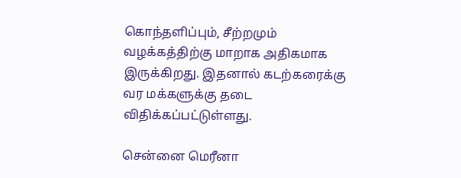கொந்தளிப்பும், சீற்றமும் வழக்கத்திற்கு மாறாக அதிகமாக இருக்கிறது. இதனால் கடற்கரைக்கு வர மக்களுக்கு தடை விதிக்கப்பட்டுள்ளது.

சென்னை மெரீனா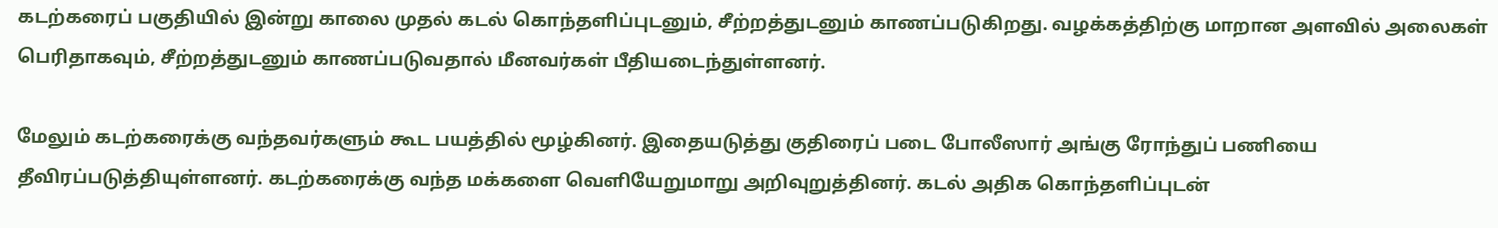கடற்கரைப் பகுதியில் இன்று காலை முதல் கடல் கொந்தளிப்புடனும், சீற்றத்துடனும் காணப்படுகிறது. வழக்கத்திற்கு மாறான அளவில் அலைகள் பெரிதாகவும், சீற்றத்துடனும் காணப்படுவதால் மீனவர்கள் பீதியடைந்துள்ளனர்.

மேலும் கடற்கரைக்கு வந்தவர்களும் கூட பயத்தில் மூழ்கினர். இதையடுத்து குதிரைப் படை போலீஸார் அங்கு ரோந்துப் பணியை தீவிரப்படுத்தியுள்ளனர். கடற்கரைக்கு வந்த மக்களை வெளியேறுமாறு அறிவுறுத்தினர். கடல் அதிக கொந்தளிப்புடன்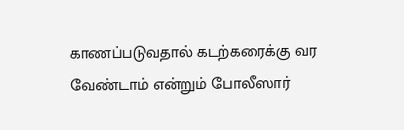காணப்படுவதால் கடற்கரைக்கு வர வேண்டாம் என்றும் போலீஸார்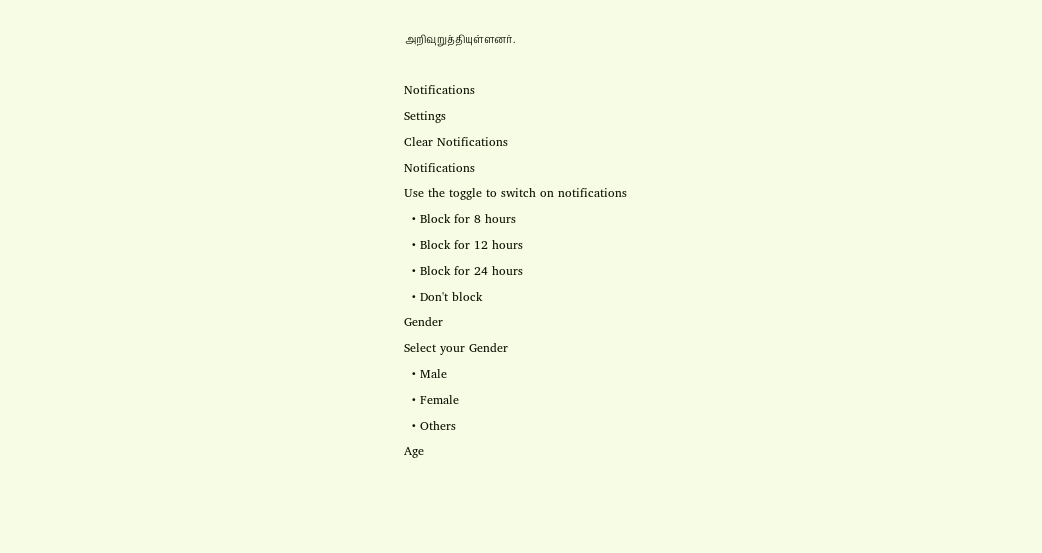அறிவுறுத்தியுள்ளனர்.

Notifications
Settings
Clear Notifications
Notifications
Use the toggle to switch on notifications
  • Block for 8 hours
  • Block for 12 hours
  • Block for 24 hours
  • Don't block
Gender
Select your Gender
  • Male
  • Female
  • Others
Age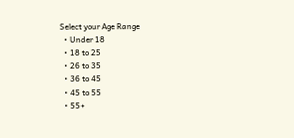Select your Age Range
  • Under 18
  • 18 to 25
  • 26 to 35
  • 36 to 45
  • 45 to 55
  • 55+